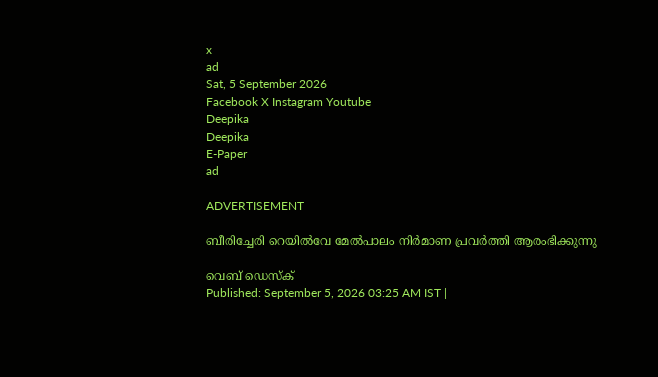x
ad
Sat, 5 September 2026
Facebook X Instagram Youtube
Deepika
Deepika
E-Paper
ad

ADVERTISEMENT

ബീരിച്ചേരി റെയിൽവേ മേൽപാലം നിർമാണ പ്രവർത്തി ആരംഭിക്കുന്നു

വെബ് ഡെസ്ക്
Published: September 5, 2026 03:25 AM IST |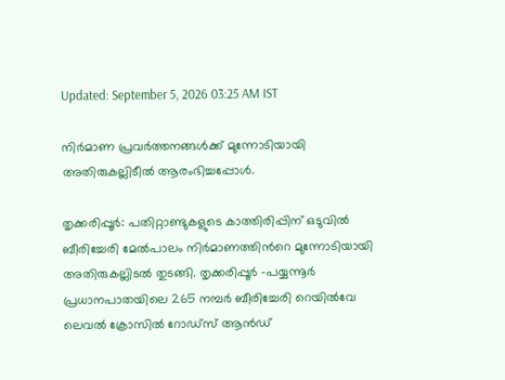Updated: September 5, 2026 03:25 AM IST

നിർമാണ പ്രവർത്തനങ്ങൾക്ക് മുന്നോടിയായി അതിരുകല്ലിടീൽ ആരംഭിച്ചപ്പോൾ.

തൃക്കരിപ്പൂർ: പതിറ്റാണ്ടുകളുടെ കാത്തിരിപ്പിന് ഒടുവിൽ ബീരിച്ചേരി മേൽപാലം നിർമാണത്തിന്‍റെ മുന്നോടിയായി അതിരുകല്ലിടൽ തുടങ്ങി. തൃക്കരിപ്പൂർ -പയ്യന്നൂർ പ്രധാനപാതയിലെ 265 നമ്പർ ബീരിച്ചേരി റെയിൽവേ ലെവൽ ക്രോസിൽ റോഡ്‌സ് ആൻഡ്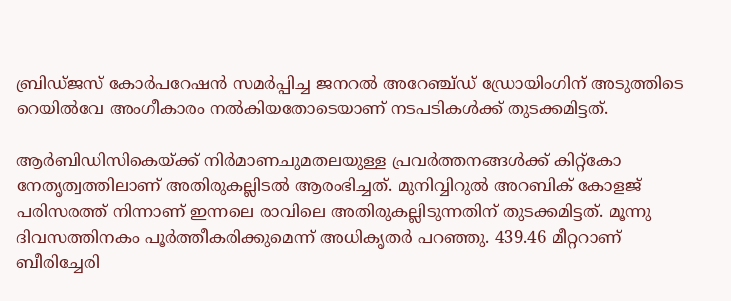ബ്രിഡ്ജസ് കോർപറേഷൻ സമർപ്പിച്ച ജനറൽ അറേഞ്ച്‌ഡ് ഡ്രോയിംഗിന് അടുത്തിടെ റെയിൽവേ അംഗീകാരം നൽകിയതോടെയാണ് നടപടികൾക്ക് തുടക്കമിട്ടത്.

ആർബിഡിസികെയ്ക്ക് നിർമാണചുമതലയുള്ള പ്രവർത്തനങ്ങൾക്ക് കിറ്റ്കോ നേതൃത്വത്തിലാണ് അതിരുകല്ലിടൽ ആരംഭിച്ചത്. മുനിവ്വിറുൽ അറബിക് കോളജ് പരിസരത്ത് നിന്നാണ് ഇന്നലെ രാവിലെ അതിരുകല്ലിടുന്നതിന് തുടക്കമിട്ടത്. മൂന്നു ദിവസത്തിനകം പൂർത്തീകരിക്കുമെന്ന് അധികൃതർ പറഞ്ഞു. 439.46 മീറ്ററാണ് ബീരിച്ചേരി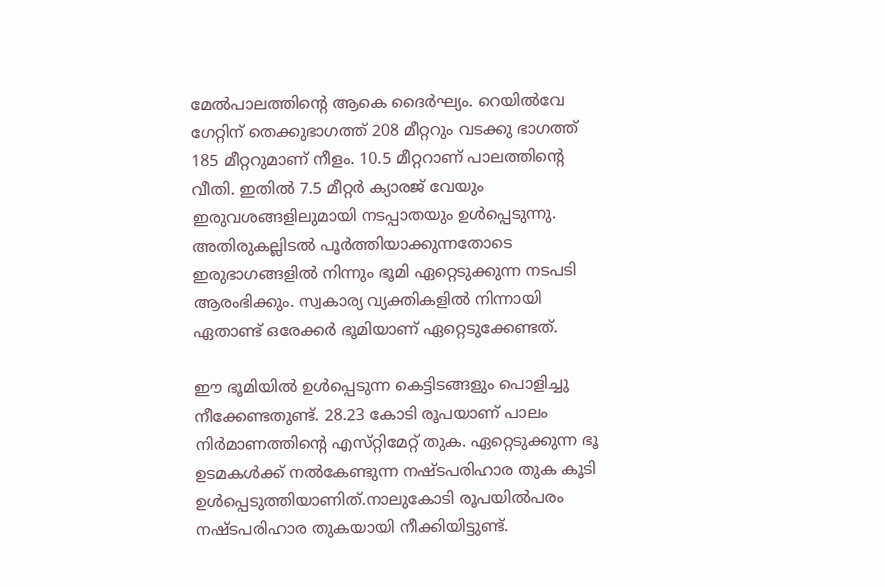മേൽപാലത്തിന്‍റെ ആകെ ദൈർഘ്യം. റെയിൽവേ ഗേറ്റിന് തെക്കുഭാഗത്ത് 208 മീറ്ററും വടക്കു ഭാഗത്ത് 185 മീറ്ററുമാണ് നീളം. 10.5 മീറ്ററാണ് പാലത്തിന്‍റെ വീതി. ഇതിൽ 7.5 മീറ്റർ ക്യാരജ് വേയും ഇരുവശങ്ങളിലുമായി നടപ്പാതയും ഉൾപ്പെടുന്നു. അതിരുകല്ലിടൽ പൂർത്തിയാക്കുന്നതോടെ ഇരുഭാഗങ്ങളിൽ നിന്നും ഭൂമി ഏറ്റെടുക്കുന്ന നടപടി ആരംഭിക്കും. സ്വകാര്യ വ്യക്തികളിൽ നിന്നായി ഏതാണ്ട് ഒരേക്കർ ഭൂമിയാണ് ഏറ്റെടുക്കേണ്ടത്.

ഈ ഭൂമിയിൽ ഉൾപ്പെടുന്ന കെട്ടിടങ്ങളും പൊളിച്ചു നീക്കേണ്ടതുണ്ട്. 28.23 കോടി രൂപയാണ് പാലം നിർമാണത്തിന്‍റെ എസ്‌റ്റിമേറ്റ് തുക. ഏറ്റെടുക്കുന്ന ഭൂ ഉടമകൾക്ക് നൽകേണ്ടുന്ന നഷ്ടപരിഹാര തുക കൂടി ഉൾപ്പെടുത്തിയാണിത്.നാലുകോടി രൂപയിൽപരം നഷ്ടപരിഹാര തുകയായി നീക്കിയിട്ടുണ്ട്.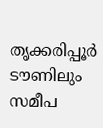തൃക്കരിപ്പൂർ ടൗണിലും സമീപ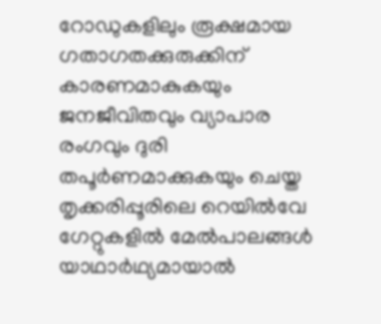റോഡുകളിലും രൂക്ഷമായ ഗതാഗതക്കുരുക്കിന് കാരണമാകുകയും ജനജീവിതവും വ്യാപാര രംഗവും ദുരി തപൂർണമാക്കുകയും ചെയ്ത തൃക്കരിപ്പൂരിലെ റെയിൽവേ ഗേറ്റുകളിൽ മേൽപാലങ്ങൾ യാഥാർഥ്യമായാൽ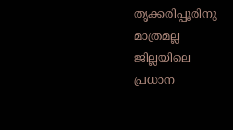തൃക്കരിപ്പൂരിനു മാത്രമല്ല ജില്ലയിലെ പ്രധാന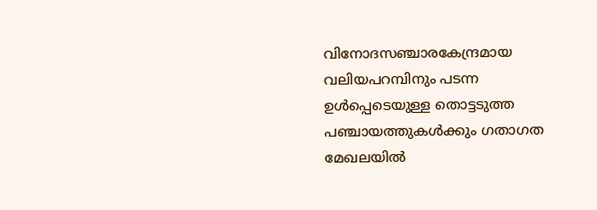വിനോദസഞ്ചാരകേന്ദ്രമായ വലിയപറമ്പിനും പടന്ന ഉൾപ്പെടെയുള്ള തൊട്ടടുത്ത പഞ്ചായത്തുകൾക്കും ഗതാഗത മേഖലയിൽ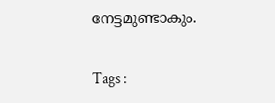നേട്ടമുണ്ടാകും.

Tags :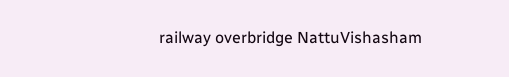railway overbridge NattuVishasham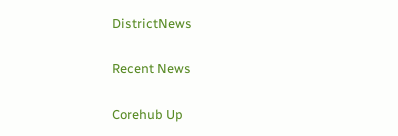DistrictNews

Recent News

Corehub Up